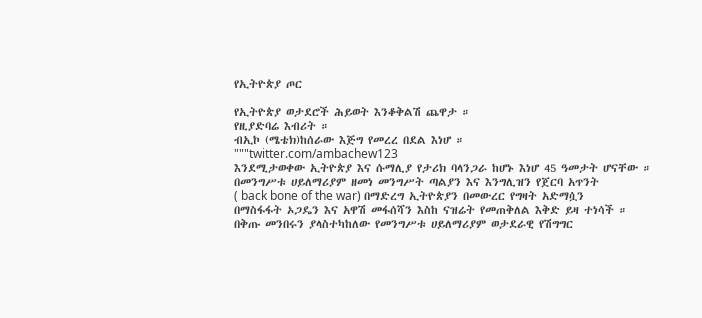የኢትዮጵያ ጦር

የኢትዮጵያ ወታደሮች ሕይወት እንቆቅልሽ ጨዋታ ።
የዚያድባሬ እብሪት ።
ብኢኮ (ሜቴክ)ከሰራው እጅግ የመረረ በደል እነሆ ።
"""twitter.com/ambachew123
እንደሚታወቀው ኢትዮጵያ እና ሱማሊያ የታሪክ ባላንጋራ ከሆኑ እነሆ 45 ዓመታት ሆናቸው ።
በመንግሥቱ ሀይለማሪያም ዘመነ መንግሥት ጣልያን እና እንግሊዝን የጀርባ አጥንት
( back bone of the war) በማድረግ ኢትዮጵያን በመውረር የግዛት አድማሷን
በማስፋፋት ኦጋዴን እና አዋሽ መፋሰሻን እስከ ናዝሬት የመጠቅለል እቅድ ይዛ ተነሳች ።
በቅጡ መንበሩን ያላስተካከለው የመንግሥቱ ሀይለማሪያም ወታደራዊ የሽግግር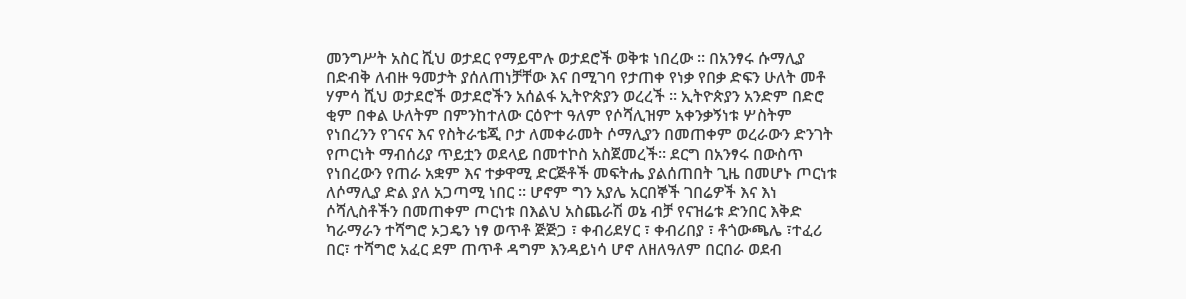መንግሥት አስር ሺህ ወታደር የማይሞሉ ወታደሮች ወቅቱ ነበረው ። በአንፃሩ ሱማሊያ
በድብቅ ለብዙ ዓመታት ያሰለጠነቻቸው እና በሚገባ የታጠቀ የነቃ የበቃ ድፍን ሁለት መቶ
ሃምሳ ሺህ ወታደሮች ወታደሮችን አሰልፋ ኢትዮጵያን ወረረች ። ኢትዮጵያን አንድም በድሮ
ቂም በቀል ሁለትም በምንከተለው ርዕዮተ ዓለም የሶሻሊዝም አቀንቃኝነቱ ሦስትም
የነበረንን የገናና እና የስትራቴጂ ቦታ ለመቀራመት ሶማሊያን በመጠቀም ወረራውን ድንገት
የጦርነት ማብሰሪያ ጥይቷን ወደላይ በመተኮስ አስጀመረች። ደርግ በአንፃሩ በውስጥ
የነበረውን የጠራ አቋም እና ተቃዋሚ ድርጅቶች መፍትሔ ያልሰጠበት ጊዜ በመሆኑ ጦርነቱ
ለሶማሊያ ድል ያለ አጋጣሚ ነበር ። ሆኖም ግን አያሌ አርበኞች ገበሬዎች እና እነ
ሶሻሊስቶችን በመጠቀም ጦርነቱ በእልህ አስጨራሽ ወኔ ብቻ የናዝሬቱ ድንበር እቅድ
ካራማራን ተሻግሮ ኦጋዴን ነፃ ወጥቶ ጅጅጋ ፣ ቀብሪደሃር ፣ ቀብሪበያ ፣ ቶጎውጫሌ ፣ተፈሪ
በር፣ ተሻግሮ አፈር ደም ጠጥቶ ዳግም እንዳይነሳ ሆኖ ለዘለዓለም በርበራ ወደብ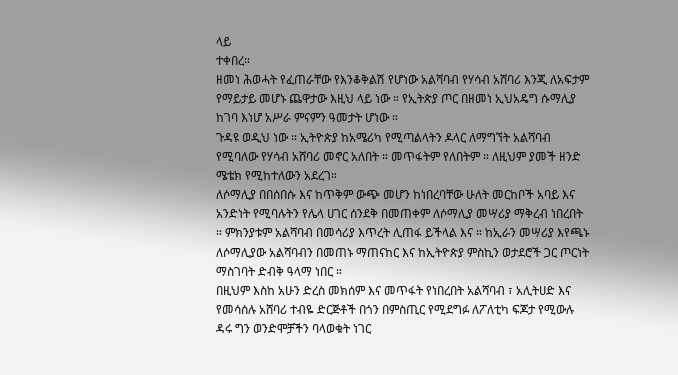ላይ
ተቀበረ።
ዘመነ ሕወሓት የፈጠራቸው የእንቆቅልሽ የሆነው አልሻባብ የሃሳብ አሸባሪ እንጂ ለአፍታም
የማይታይ መሆኑ ጨዋታው እዚህ ላይ ነው ። የኢትጵያ ጦር በዘመነ ኢህአዴግ ሱማሊያ
ከገባ እነሆ አሥራ ምናምን ዓመታት ሆነው ።
ጉዳዩ ወዲህ ነው ። ኢትዮጵያ ከአሜሪካ የሚጣልላትን ዶላር ለማግኘት አልሻባብ
የሚባለው የሃሳብ አሸባሪ መኖር አለበት ። መጥፋትም የለበትም ። ለዚህም ያመች ዘንድ
ሜቴክ የሚከተለውን አደረገ።
ለሶማሊያ በበሰበሱ እና ከጥቅም ውጭ መሆን ከነበረባቸው ሁለት መርከቦች አባይ እና
አንድነት የሚባሉትን የሌላ ሀገር ሰንደቅ በመጠቀም ለሶማሊያ መሣሪያ ማቅረብ ነበረበት
። ምክንያቱም አልሻባብ በመሳሪያ እጥረት ሊጠፋ ይችላል እና ። ከኢራን መሣሪያ እየጫኑ
ለሶማሊያው አልሻባብን በመጠኑ ማጠናከር እና ከኢትዮጵያ ምስኪን ወታደሮች ጋር ጦርነት
ማስገባት ድብቅ ዓላማ ነበር ።
በዚህም እስከ አሁን ድረስ መክሰም እና መጥፋት የነበረበት አልሻባብ ፣ አሊትሀድ እና
የመሳሰሉ አሸባሪ ተብዬ ድርጅቶች በጎን በምስጢር የሚደግፉ ለፖለቲካ ፍጆታ የሚውሉ
ዳሩ ግን ወንድሞቻችን ባላወቁት ነገር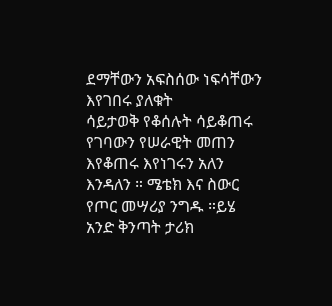ደማቸውን አፍስሰው ነፍሳቸውን እየገበሩ ያለቁት
ሳይታወቅ የቆሰሉት ሳይቆጠሩ የገባውን የሠራዊት መጠን እየቆጠሩ እየነገሩን አለን
እንዳለን ። ሜቴክ እና ስውር የጦር መሣሪያ ንግዱ ።ይሄ አንድ ቅንጣት ታሪክ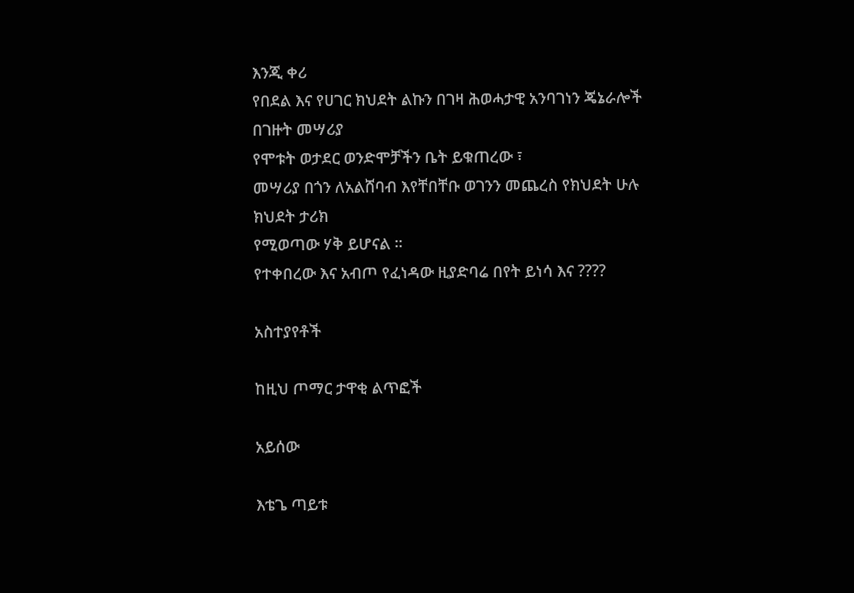እንጂ ቀሪ
የበደል እና የሀገር ክህደት ልኩን በገዛ ሕወሓታዊ አንባገነን ጄኔራሎች በገዙት መሣሪያ
የሞቱት ወታደር ወንድሞቻችን ቤት ይቁጠረው ፣
መሣሪያ በጎን ለአልሸባብ እየቸበቸቡ ወገንን መጨረስ የክህደት ሁሉ ክህደት ታሪክ
የሚወጣው ሃቅ ይሆናል ።
የተቀበረው እና አብጦ የፈነዳው ዚያድባሬ በየት ይነሳ እና ????

አስተያየቶች

ከዚህ ጦማር ታዋቂ ልጥፎች

አይሰው

እቴጌ ጣይቱ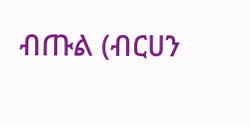ብጡል (ብርሀን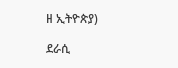ዘ ኢትዮጵያ)

ደራሲ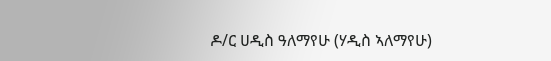ዶ/ር ሀዲስ ዓለማየሁ (ሃዲስ ኣለማየሁ)